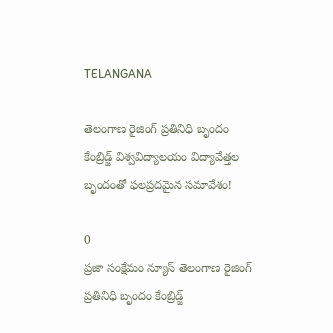TELANGANA

తెలంగాణ రైజింగ్ ప్రతినిధి బృందం కేంబ్రిడ్జ్ విశ్వవిద్యాలయం విద్యావేత్తల బృందంతో ఫలప్రదమైన సమావేశం!

0
ప్రజా సంక్షేమం న్యూస్ తెలంగాణ రైజింగ్ ప్రతినిధి బృందం కేంబ్రిడ్జ్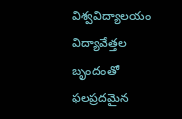విశ్వవిద్యాలయం విద్యావేత్తల బృందంతో ఫలప్రదమైన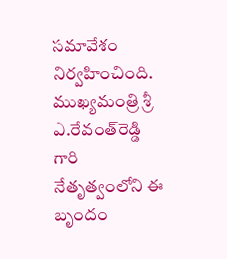సమావేశం నిర్వహించింది. ముఖ్యమంత్రి శ్రీ ఎ.రేవంత్‌రెడ్డి గారి నేతృత్వంలోని ఈ బృందం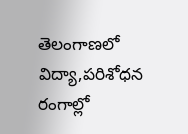తెలంగాణలో విద్యా,పరిశోధన రంగాల్లో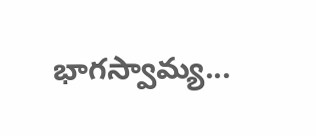భాగస్వామ్య...